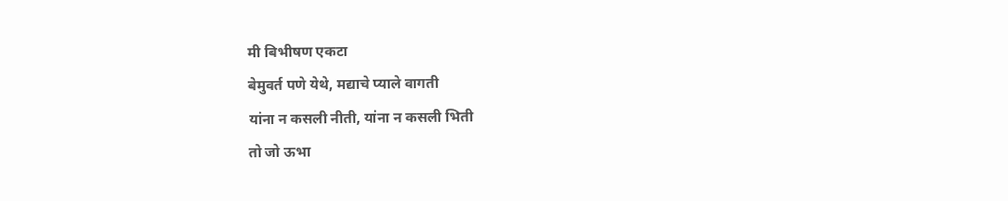मी बिभीषण एकटा
बेमुवर्त पणे येथे, मद्याचे प्याले वागती
यांना न कसली नीती, यांना न कसली भिती
तो जो ऊभा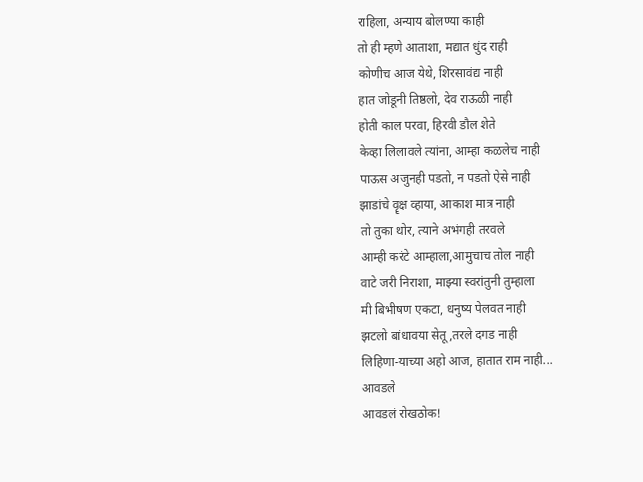राहिला, अन्याय बोलण्या काही
तो ही म्हणे आताशा, मद्यात धुंद राही
कोणीच आज येथे, शिरसावंद्य नाही
हात जोडूनी तिष्ठलो, देव राऊळी नाही
होती काल परवा, हिरवी डौल शेते
केव्हा लिलावले त्यांना, आम्हा कळलेच नाही
पाऊस अजुनही पडतो, न पडतो ऐसे नाही
झाडांचे वॄक्ष व्हाया, आकाश मात्र नाही
तो तुका थोर, त्याने अभंगही तरवले
आम्ही करंटे आम्हाला,आमुचाच तोल नाही
वाटे जरी निराशा, माझ्या स्वरांतुनी तुम्हाला
मी बिभीषण एकटा, धनुष्य पेलवत नाही
झटलो बांधावया सेतू,तरले दगड नाही
लिहिणा-याच्या अहो आज, हातात राम नाही...
आवडले
आवडलं रोखठोक!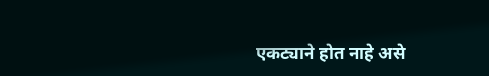एकट्याने होत नाहे असे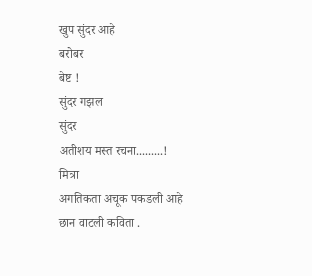खुप सुंदर आहे
बरोबर
बेष्ट !
सुंदर गझल
सुंदर
अतीशय मस्त रचना.........!
मित्रा
अगतिकता अचूक पकडली आहे
छान वाटली कविता .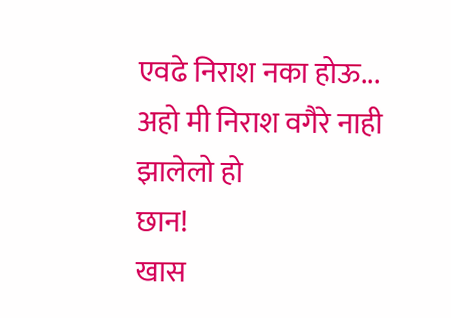एवढे निराश नका होऊ...
अहो मी निराश वगैरे नाही झालेलो हो
छान!
खास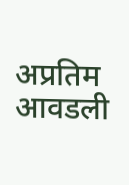अप्रतिम
आवडली